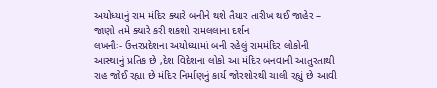અયોધ્યાનું રામ મંદિર ક્યારે બનીને થશે તૈયાર તારીખ થઈ જાહેર – જાણો તમે ક્યારે કરી શકશો રામલલાના દર્શન
લખનૌઃ- ઉત્તરપ્રદેશના અયોધ્યામાં બની રહેલું રામમંદિર લોકોની આસ્થાનું પ્રતિક છે ,દેશ વિદેશના લોકો આ મંદિર બનવાની આતુરતાથી રાહ જોઈ રહ્યા છે મંદિર નિર્માણનું કાર્ય જોરશોરથી ચાલી રહ્યું છે આવી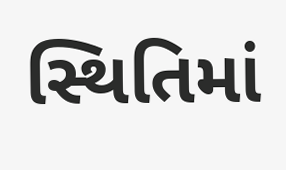સ્થિતિમાં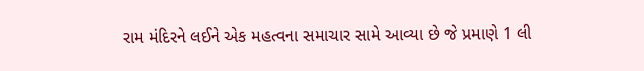રામ મંદિરને લઈને એક મહત્વના સમાચાર સામે આવ્યા છે જે પ્રમાણે 1 લી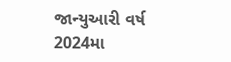જાન્યુઆરી વર્ષ 2024મા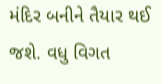મંદિર બનીને તૈયાર થઈ જશે. વધુ વિગત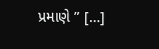પ્રમાણે ” […]